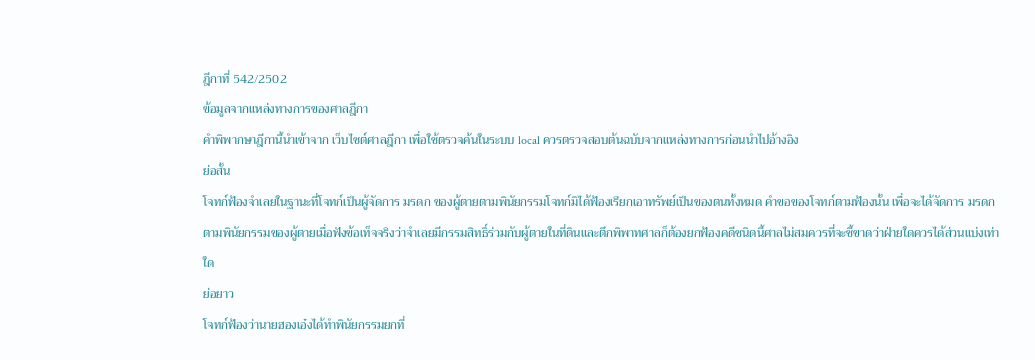ฎีกาที่ 542/2502
ข้อมูลจากแหล่งทางการของศาลฎีกา
คำพิพากษาฎีกานี้นำเข้าจาก เว็บไซต์ศาลฎีกา เพื่อใช้ตรวจค้นในระบบ local ควรตรวจสอบต้นฉบับจากแหล่งทางการก่อนนำไปอ้างอิง
ย่อสั้น
โจทก์ฟ้องจำเลยในฐานะที่โจทก์เป็นผู้จัดการ มรดก ของผู้ตายตามพินัยกรรมโจทก์มิได้ฟ้องเรียกเอาทรัพย์เป็นของตนทั้งหมด คำขอของโจทก์ตามฟ้องนั้น เพื่อจะได้จัดการ มรดก ตามพินัยกรรมของผู้ตายเมื่อฟังข้อเท็จจริงว่าจำเลยมีกรรมสิทธิ์ร่วมกับผู้ตายในที่ดินและตึกพิพาทศาลก็ต้องยกฟ้องคดีชนิดนี้ศาลไม่สมควรที่จะชี้ขาดว่าฝ่ายใดควรได้ส่วนแบ่งเท่าใด
ย่อยาว
โจทก์ฟ้องว่านายฮองเอ๋งได้ทำพินัยกรรมยกที่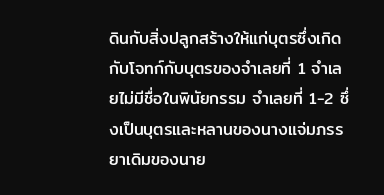ดินกับสิ่งปลูกสร้างให้แก่บุตรซึ่งเกิดกับโจทก์กับบุตรของจำเลยที่ 1 จำเลยไม่มีชื่อในพินัยกรรม จำเลยที่ 1-2 ซึ่งเป็นบุตรและหลานของนางแจ่มภรรยาเดิมของนาย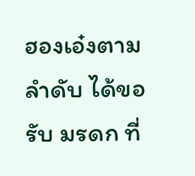ฮองเอ๋งตามลำดับ ได้ขอรับ มรดก ที่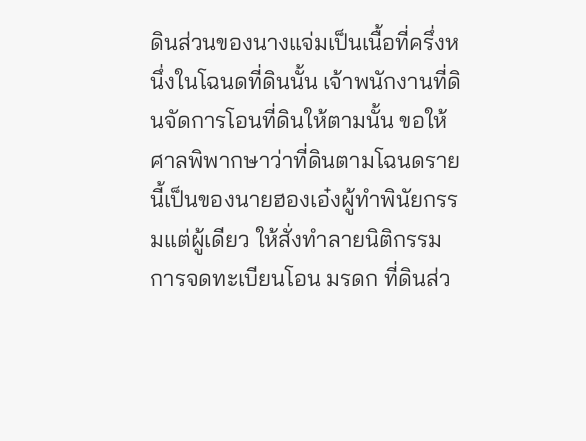ดินส่วนของนางแจ่มเป็นเนื้อที่ครึ่งหนึ่งในโฉนดที่ดินนั้น เจ้าพนักงานที่ดินจัดการโอนที่ดินให้ตามนั้น ขอให้ศาลพิพากษาว่าที่ดินตามโฉนดรายนี้เป็นของนายฮองเอ๋งผู้ทำพินัยกรรมแต่ผู้เดียว ให้สั่งทำลายนิติกรรมการจดทะเบียนโอน มรดก ที่ดินส่ว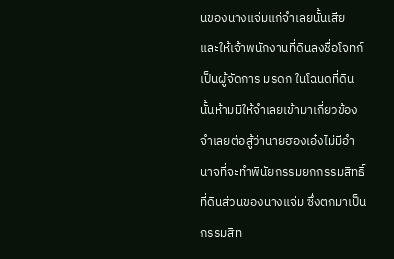นของนางแจ่มแก่จำเลยนั้นเสีย และให้เจ้าพนักงานที่ดินลงชื่อโจทก์เป็นผู้จัดการ มรดก ในโฉนดที่ดินนั้นห้ามมิให้จำเลยเข้ามาเกี่ยวข้อง จำเลยต่อสู้ว่านายฮองเอ๋งไม่มีอำนาจที่จะทำพินัยกรรมยกกรรมสิทธิ์ที่ดินส่วนของนางแจ่ม ซึ่งตกมาเป็นกรรมสิท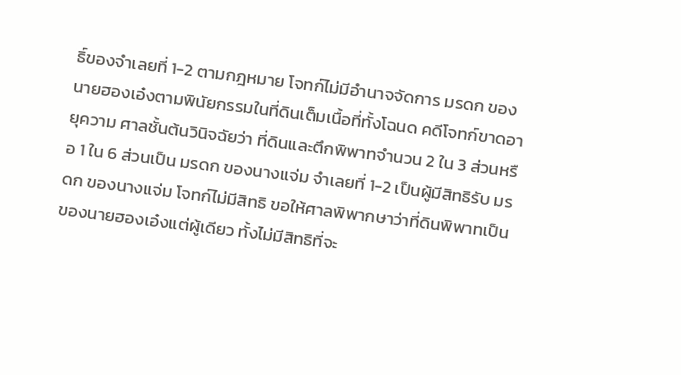ธิ์ของจำเลยที่ 1-2 ตามกฎหมาย โจทก์ไม่มีอำนาจจัดการ มรดก ของนายฮองเอ๋งตามพินัยกรรมในที่ดินเต็มเนื้อที่ทั้งโฉนด คดีโจทก์ขาดอายุความ ศาลชั้นต้นวินิจฉัยว่า ที่ดินและตึกพิพาทจำนวน 2 ใน 3 ส่วนหรือ 1 ใน 6 ส่วนเป็น มรดก ของนางแจ่ม จำเลยที่ 1-2 เป็นผู้มีสิทธิรับ มรดก ของนางแจ่ม โจทก์ไม่มีสิทธิ ขอให้ศาลพิพากษาว่าที่ดินพิพาทเป็นของนายฮองเอ๋งแต่ผู้เดียว ทั้งไม่มีสิทธิที่จะ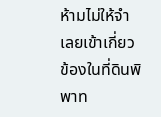ห้ามไม่ให้จำเลยเข้าเกี่ยวข้องในที่ดินพิพาท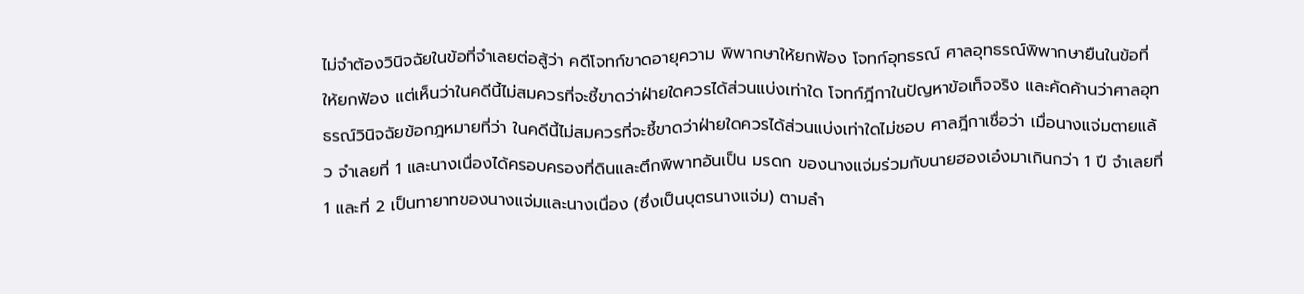ไม่จำต้องวินิจฉัยในข้อที่จำเลยต่อสู้ว่า คดีโจทก์ขาดอายุความ พิพากษาให้ยกฟ้อง โจทก์อุทธรณ์ ศาลอุทธรณ์พิพากษายืนในข้อที่ให้ยกฟ้อง แต่เห็นว่าในคดีนี้ไม่สมควรที่จะชี้ขาดว่าฝ่ายใดควรได้ส่วนแบ่งเท่าใด โจทก์ฎีกาในปัญหาข้อเท็จจริง และคัดค้านว่าศาลอุทธรณ์วินิจฉัยข้อกฎหมายที่ว่า ในคดีนี้ไม่สมควรที่จะชี้ขาดว่าฝ่ายใดควรได้ส่วนแบ่งเท่าใดไม่ชอบ ศาลฎีกาเชื่อว่า เมื่อนางแจ่มตายแล้ว จำเลยที่ 1 และนางเนื่องได้ครอบครองที่ดินและตึกพิพาทอันเป็น มรดก ของนางแจ่มร่วมกับนายฮองเอ๋งมาเกินกว่า 1 ปี จำเลยที่ 1 และที่ 2 เป็นทายาทของนางแจ่มและนางเนื่อง (ซึ่งเป็นบุตรนางแจ่ม) ตามลำ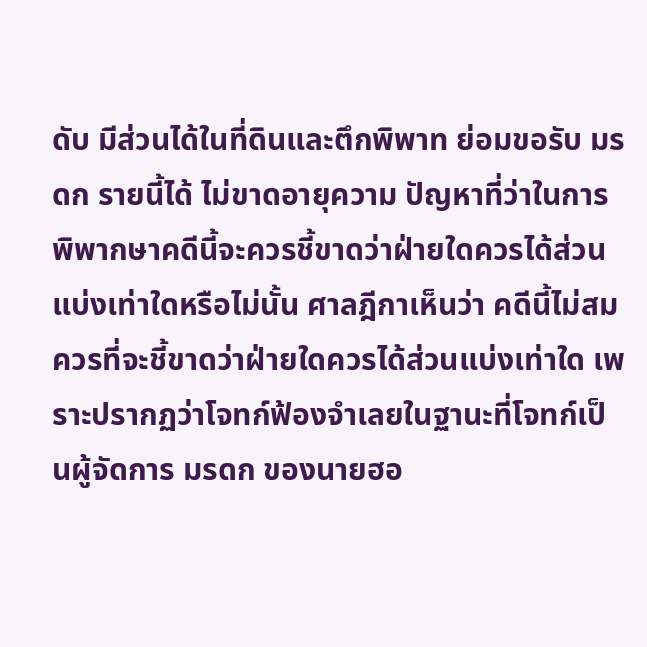ดับ มีส่วนได้ในที่ดินและตึกพิพาท ย่อมขอรับ มรดก รายนี้ได้ ไม่ขาดอายุความ ปัญหาที่ว่าในการพิพากษาคดีนี้จะควรชี้ขาดว่าฝ่ายใดควรได้ส่วนแบ่งเท่าใดหรือไม่นั้น ศาลฎีกาเห็นว่า คดีนี้ไม่สมควรที่จะชี้ขาดว่าฝ่ายใดควรได้ส่วนแบ่งเท่าใด เพราะปรากฏว่าโจทก์ฟ้องจำเลยในฐานะที่โจทก์เป็นผู้จัดการ มรดก ของนายฮอ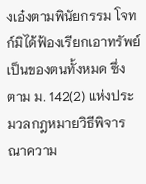งเอ๋งตามพินัยกรรม โจทก์มิได้ฟ้องเรียกเอาทรัพย์เป็นของตนทั้งหมด ซึ่งตาม ม. 142(2) แห่งประมวลกฎหมายวิธีพิจารณาความ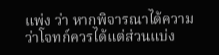แพ่ง ว่า หากพิจารณาได้ความว่าโจทก์ควรได้แต่ส่วนแบ่ง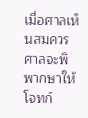เมื่อศาลเห็นสมควร ศาลจะพิพากษาให้โจทก์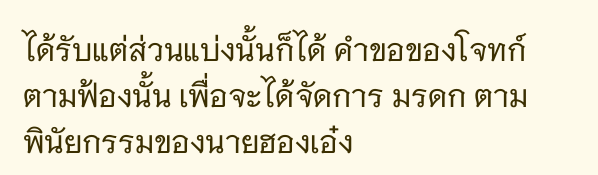ได้รับแต่ส่วนแบ่งนั้นก็ได้ คำขอของโจทก์ตามฟ้องนั้น เพื่อจะได้จัดการ มรดก ตามพินัยกรรมของนายฮองเอ๋ง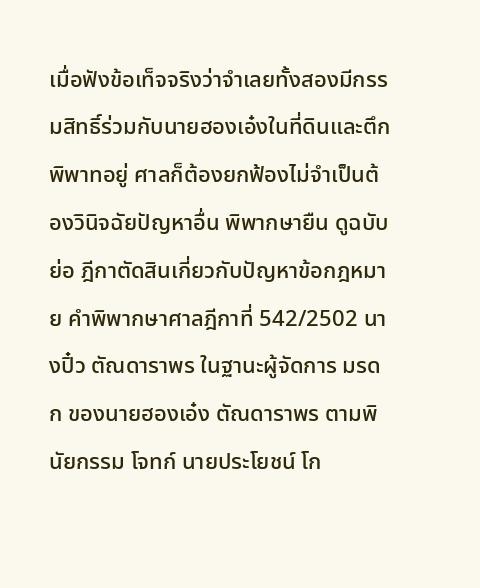เมื่อฟังข้อเท็จจริงว่าจำเลยทั้งสองมีกรรมสิทธิ์ร่วมกับนายฮองเอ๋งในที่ดินและตึกพิพาทอยู่ ศาลก็ต้องยกฟ้องไม่จำเป็นต้องวินิจฉัยปัญหาอื่น พิพากษายืน ดูฉบับย่อ ฎีกาตัดสินเกี่ยวกับปัญหาข้อกฎหมาย คำพิพากษาศาลฎีกาที่ 542/2502 นางปิ๋ว ตัณดาราพร ในฐานะผู้จัดการ มรดก ของนายฮองเอ๋ง ตัณดาราพร ตามพินัยกรรม โจทก์ นายประโยชน์ โก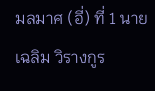มลมาศ (อี่) ที่ 1 นายเฉลิม วิรางกูร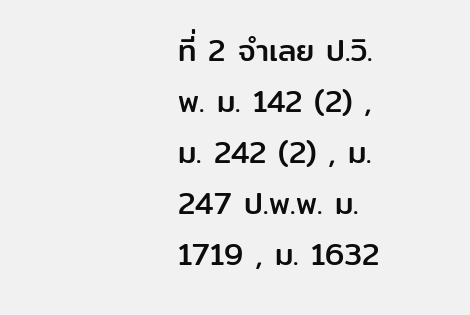ที่ 2 จำเลย ป.วิ.พ. ม. 142 (2) , ม. 242 (2) , ม. 247 ป.พ.พ. ม. 1719 , ม. 1632